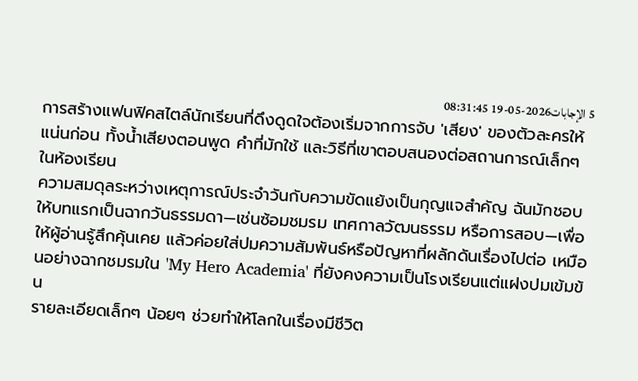5 الإجابات2026-05-19 08:31:45
การสร้างแฟนฟิคสไตล์นักเรียนที่ดึงดูดใจต้องเริ่มจากการจับ 'เสียง' ของตัวละครให้แน่นก่อน ทั้งน้ำเสียงตอนพูด คำที่มักใช้ และวิธีที่เขาตอบสนองต่อสถานการณ์เล็กๆ ในห้องเรียน
ความสมดุลระหว่างเหตุการณ์ประจำวันกับความขัดแย้งเป็นกุญแจสำคัญ ฉันมักชอบให้บทแรกเป็นฉากวันธรรมดา—เช่นซ้อมชมรม เทศกาลวัฒนธรรม หรือการสอบ—เพื่อให้ผู้อ่านรู้สึกคุ้นเคย แล้วค่อยใส่ปมความสัมพันธ์หรือปัญหาที่ผลักดันเรื่องไปต่อ เหมือนอย่างฉากชมรมใน 'My Hero Academia' ที่ยังคงความเป็นโรงเรียนแต่แฝงปมเข้มข้น
รายละเอียดเล็กๆ น้อยๆ ช่วยทำให้โลกในเรื่องมีชีวิต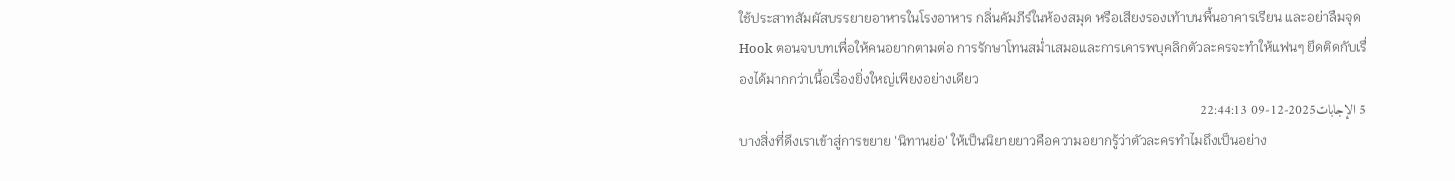ใช้ประสาทสัมผัสบรรยายอาหารในโรงอาหาร กลิ่นคัมภีร์ในห้องสมุด หรือเสียงรองเท้าบนพื้นอาคารเรียน และอย่าลืมจุด Hook ตอนจบบทเพื่อให้คนอยากตามต่อ การรักษาโทนสม่ำเสมอและการเคารพบุคลิกตัวละครจะทำให้แฟนๆ ยึดติดกับเรื่องได้มากกว่าเนื้อเรื่องยิ่งใหญ่เพียงอย่างเดียว
5 الإجابات2025-12-09 22:44:13
บางสิ่งที่ดึงเราเข้าสู่การขยาย 'นิทานย่อ' ให้เป็นนิยายยาวคือความอยากรู้ว่าตัวละครทำไมถึงเป็นอย่าง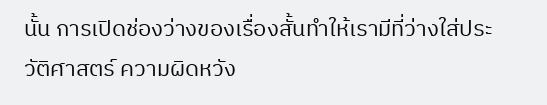นั้น การเปิดช่องว่างของเรื่องสั้นทำให้เรามีที่ว่างใส่ประวัติศาสตร์ ความผิดหวัง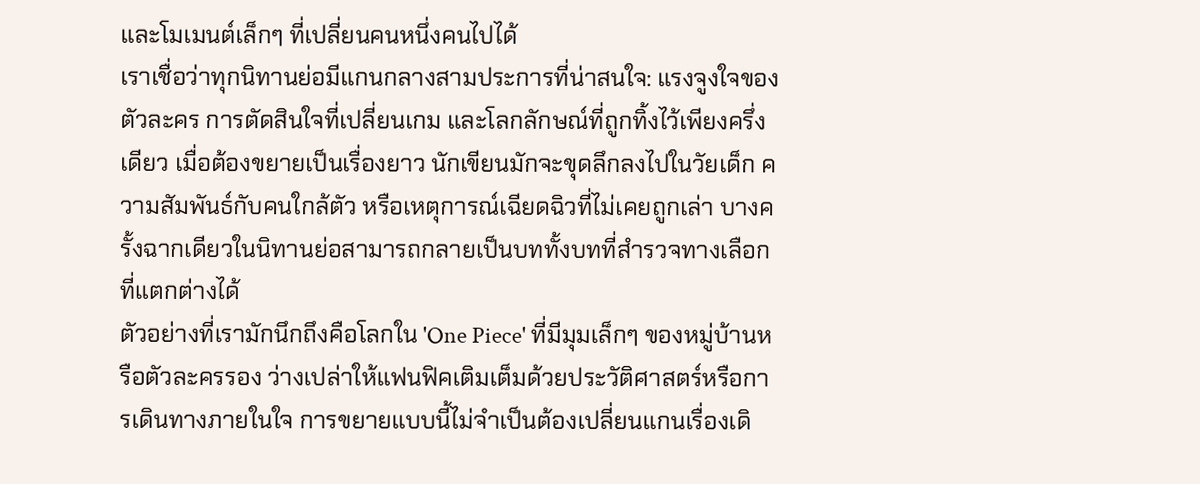และโมเมนต์เล็กๆ ที่เปลี่ยนคนหนึ่งคนไปได้
เราเชื่อว่าทุกนิทานย่อมีแกนกลางสามประการที่น่าสนใจ: แรงจูงใจของตัวละคร การตัดสินใจที่เปลี่ยนเกม และโลกลักษณ์ที่ถูกทิ้งไว้เพียงครึ่งเดียว เมื่อต้องขยายเป็นเรื่องยาว นักเขียนมักจะขุดลึกลงไปในวัยเด็ก ความสัมพันธ์กับคนใกล้ตัว หรือเหตุการณ์เฉียดฉิวที่ไม่เคยถูกเล่า บางครั้งฉากเดียวในนิทานย่อสามารถกลายเป็นบททั้งบทที่สำรวจทางเลือกที่แตกต่างได้
ตัวอย่างที่เรามักนึกถึงคือโลกใน 'One Piece' ที่มีมุมเล็กๆ ของหมู่บ้านหรือตัวละครรอง ว่างเปล่าให้แฟนฟิคเติมเต็มด้วยประวัติศาสตร์หรือการเดินทางภายในใจ การขยายแบบนี้ไม่จำเป็นต้องเปลี่ยนแกนเรื่องเดิ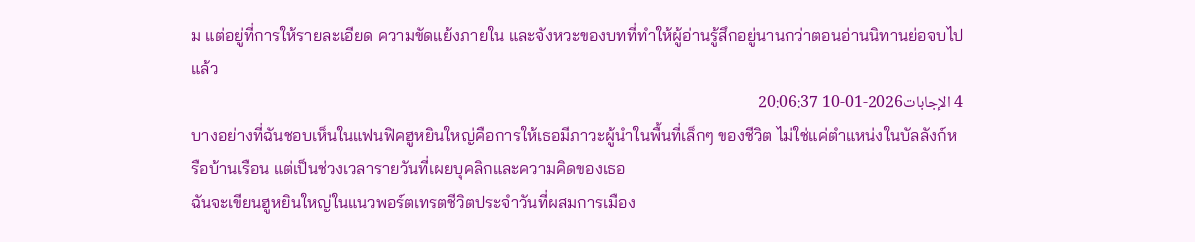ม แต่อยู่ที่การให้รายละเอียด ความขัดแย้งภายใน และจังหวะของบทที่ทำให้ผู้อ่านรู้สึกอยู่นานกว่าตอนอ่านนิทานย่อจบไปแล้ว
4 الإجابات2026-01-10 20:06:37
บางอย่างที่ฉันชอบเห็นในแฟนฟิคฮูหยินใหญ่คือการให้เธอมีภาวะผู้นำในพื้นที่เล็กๆ ของชีวิต ไม่ใช่แค่ตำแหน่งในบัลลังก์หรือบ้านเรือน แต่เป็นช่วงเวลารายวันที่เผยบุคลิกและความคิดของเธอ
ฉันจะเขียนฮูหยินใหญ่ในแนวพอร์ตเทรตชีวิตประจำวันที่ผสมการเมือง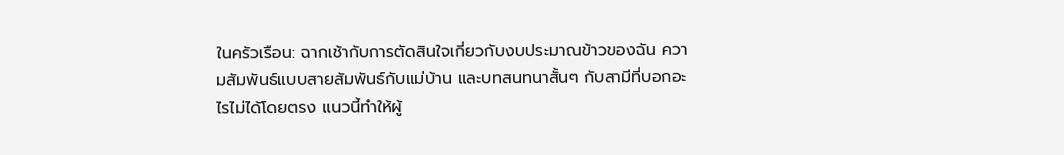ในครัวเรือน: ฉากเช้ากับการตัดสินใจเกี่ยวกับงบประมาณข้าวของฉัน ความสัมพันธ์แบบสายสัมพันธ์กับแม่บ้าน และบทสนทนาสั้นๆ กับสามีที่บอกอะไรไม่ได้โดยตรง แนวนี้ทำให้ผู้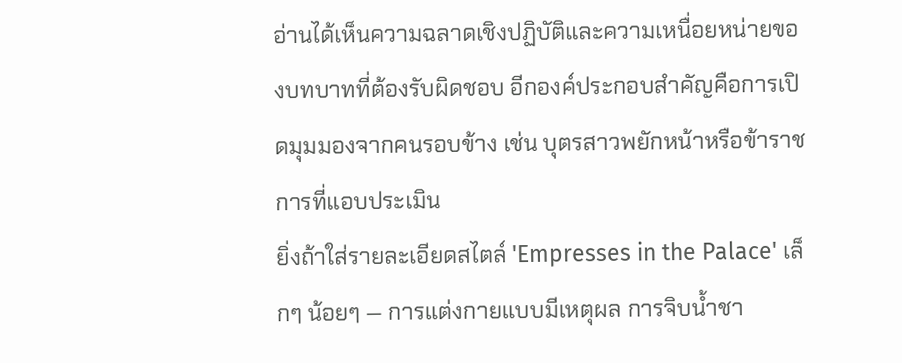อ่านได้เห็นความฉลาดเชิงปฏิบัติและความเหนื่อยหน่ายของบทบาทที่ต้องรับผิดชอบ อีกองค์ประกอบสำคัญคือการเปิดมุมมองจากคนรอบข้าง เช่น บุตรสาวพยักหน้าหรือข้าราชการที่แอบประเมิน
ยิ่งถ้าใส่รายละเอียดสไตล์ 'Empresses in the Palace' เล็กๆ น้อยๆ — การแต่งกายแบบมีเหตุผล การจิบน้ำชา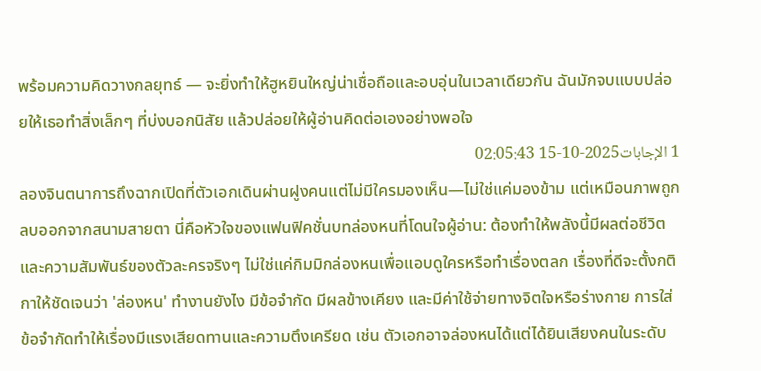พร้อมความคิดวางกลยุทธ์ — จะยิ่งทำให้ฮูหยินใหญ่น่าเชื่อถือและอบอุ่นในเวลาเดียวกัน ฉันมักจบแบบปล่อยให้เธอทำสิ่งเล็กๆ ที่บ่งบอกนิสัย แล้วปล่อยให้ผู้อ่านคิดต่อเองอย่างพอใจ
1 الإجابات2025-10-15 02:05:43
ลองจินตนาการถึงฉากเปิดที่ตัวเอกเดินผ่านฝูงคนแต่ไม่มีใครมองเห็น—ไม่ใช่แค่มองข้าม แต่เหมือนภาพถูกลบออกจากสนามสายตา นี่คือหัวใจของแฟนฟิคชั่นบทล่องหนที่โดนใจผู้อ่าน: ต้องทำให้พลังนี้มีผลต่อชีวิตและความสัมพันธ์ของตัวละครจริงๆ ไม่ใช่แค่กิมมิกล่องหนเพื่อแอบดูใครหรือทำเรื่องตลก เรื่องที่ดีจะตั้งกติกาให้ชัดเจนว่า 'ล่องหน' ทำงานยังไง มีข้อจำกัด มีผลข้างเคียง และมีค่าใช้จ่ายทางจิตใจหรือร่างกาย การใส่ข้อจำกัดทำให้เรื่องมีแรงเสียดทานและความตึงเครียด เช่น ตัวเอกอาจล่องหนได้แต่ได้ยินเสียงคนในระดับ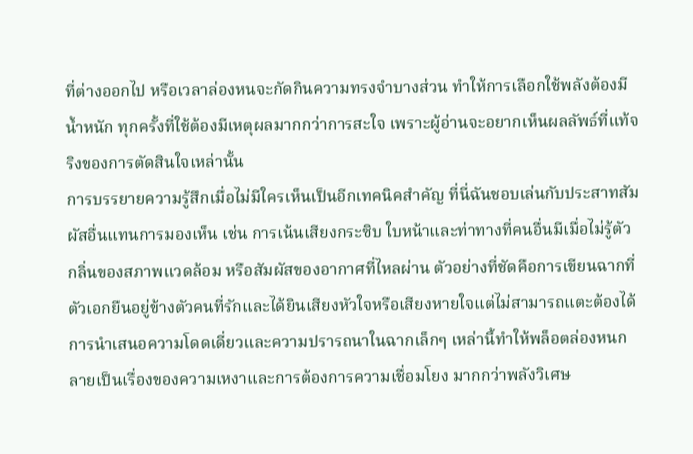ที่ต่างออกไป หรือเวลาล่องหนจะกัดกินความทรงจำบางส่วน ทำให้การเลือกใช้พลังต้องมีน้ำหนัก ทุกครั้งที่ใช้ต้องมีเหตุผลมากกว่าการสะใจ เพราะผู้อ่านจะอยากเห็นผลลัพธ์ที่แท้จริงของการตัดสินใจเหล่านั้น
การบรรยายความรู้สึกเมื่อไม่มีใครเห็นเป็นอีกเทคนิคสำคัญ ที่นี่ฉันชอบเล่นกับประสาทสัมผัสอื่นแทนการมองเห็น เช่น การเน้นเสียงกระซิบ ใบหน้าและท่าทางที่คนอื่นมีเมื่อไม่รู้ตัว กลิ่นของสภาพแวดล้อม หรือสัมผัสของอากาศที่ไหลผ่าน ตัวอย่างที่ชัดคือการเขียนฉากที่ตัวเอกยืนอยู่ข้างตัวคนที่รักและได้ยินเสียงหัวใจหรือเสียงหายใจแต่ไม่สามารถแตะต้องได้ การนำเสนอความโดดเดี่ยวและความปรารถนาในฉากเล็กๆ เหล่านี้ทำให้พล็อตล่องหนกลายเป็นเรื่องของความเหงาและการต้องการความเชื่อมโยง มากกว่าพลังวิเศษ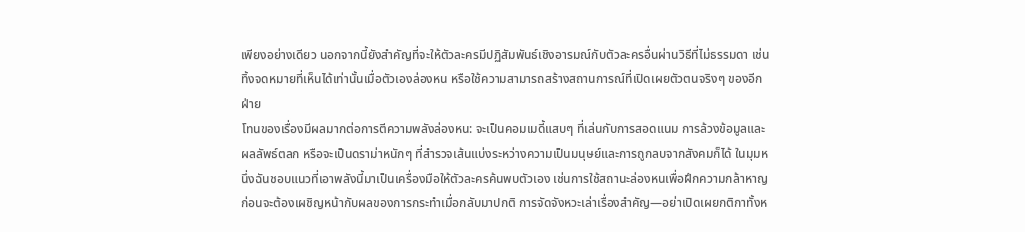เพียงอย่างเดียว นอกจากนี้ยังสำคัญที่จะให้ตัวละครมีปฏิสัมพันธ์เชิงอารมณ์กับตัวละครอื่นผ่านวิธีที่ไม่ธรรมดา เช่น ทิ้งจดหมายที่เห็นได้เท่านั้นเมื่อตัวเองล่องหน หรือใช้ความสามารถสร้างสถานการณ์ที่เปิดเผยตัวตนจริงๆ ของอีกฝ่าย
โทนของเรื่องมีผลมากต่อการตีความพลังล่องหน: จะเป็นคอมเมดี้แสบๆ ที่เล่นกับการสอดแนม การล้วงข้อมูลและผลลัพธ์ตลก หรือจะเป็นดราม่าหนักๆ ที่สำรวจเส้นแบ่งระหว่างความเป็นมนุษย์และการถูกลบจากสังคมก็ได้ ในมุมหนึ่งฉันชอบแนวที่เอาพลังนี้มาเป็นเครื่องมือให้ตัวละครค้นพบตัวเอง เช่นการใช้สถานะล่องหนเพื่อฝึกความกล้าหาญ ก่อนจะต้องเผชิญหน้ากับผลของการกระทำเมื่อกลับมาปกติ การจัดจังหวะเล่าเรื่องสำคัญ—อย่าเปิดเผยกติกาทั้งห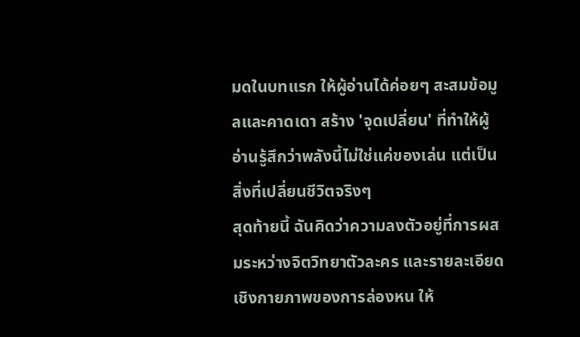มดในบทแรก ให้ผู้อ่านได้ค่อยๆ สะสมข้อมูลและคาดเดา สร้าง 'จุดเปลี่ยน' ที่ทำให้ผู้อ่านรู้สึกว่าพลังนี้ไม่ใช่แค่ของเล่น แต่เป็นสิ่งที่เปลี่ยนชีวิตจริงๆ
สุดท้ายนี้ ฉันคิดว่าความลงตัวอยู่ที่การผสมระหว่างจิตวิทยาตัวละคร และรายละเอียดเชิงกายภาพของการล่องหน ให้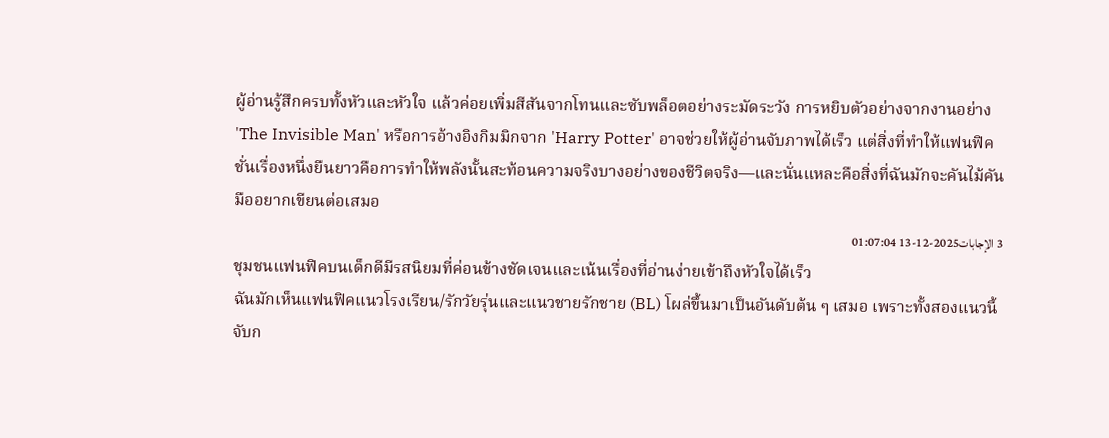ผู้อ่านรู้สึกครบทั้งหัวและหัวใจ แล้วค่อยเพิ่มสีสันจากโทนและซับพล็อตอย่างระมัดระวัง การหยิบตัวอย่างจากงานอย่าง 'The Invisible Man' หรือการอ้างอิงกิมมิกจาก 'Harry Potter' อาจช่วยให้ผู้อ่านจับภาพได้เร็ว แต่สิ่งที่ทำให้แฟนฟิคชั่นเรื่องหนึ่งยืนยาวคือการทำให้พลังนั้นสะท้อนความจริงบางอย่างของชีวิตจริง—และนั่นแหละคือสิ่งที่ฉันมักจะคันไม้คันมืออยากเขียนต่อเสมอ
3 الإجابات2025-12-13 01:07:04
ชุมชนแฟนฟิคบนเด็กดีมีรสนิยมที่ค่อนข้างชัดเจนและเน้นเรื่องที่อ่านง่ายเข้าถึงหัวใจได้เร็ว
ฉันมักเห็นแฟนฟิคแนวโรงเรียน/รักวัยรุ่นและแนวชายรักชาย (BL) โผล่ขึ้นมาเป็นอันดับต้น ๆ เสมอ เพราะทั้งสองแนวนี้จับก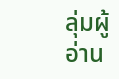ลุ่มผู้อ่าน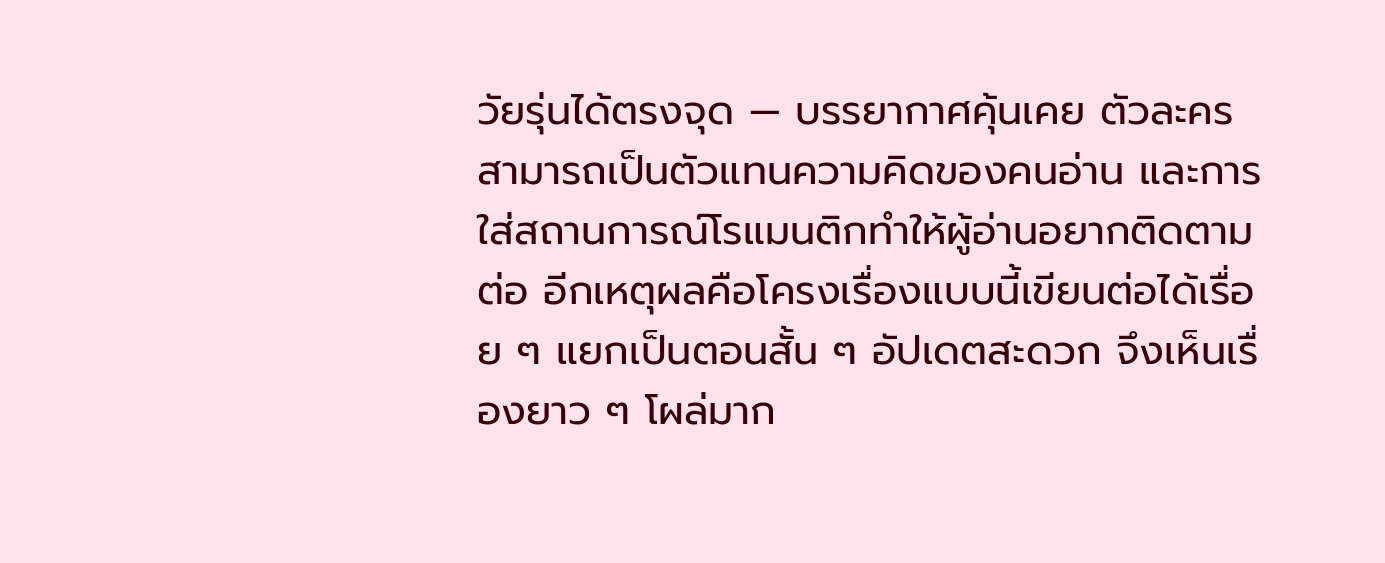วัยรุ่นได้ตรงจุด — บรรยากาศคุ้นเคย ตัวละครสามารถเป็นตัวแทนความคิดของคนอ่าน และการใส่สถานการณ์โรแมนติกทำให้ผู้อ่านอยากติดตามต่อ อีกเหตุผลคือโครงเรื่องแบบนี้เขียนต่อได้เรื่อย ๆ แยกเป็นตอนสั้น ๆ อัปเดตสะดวก จึงเห็นเรื่องยาว ๆ โผล่มาก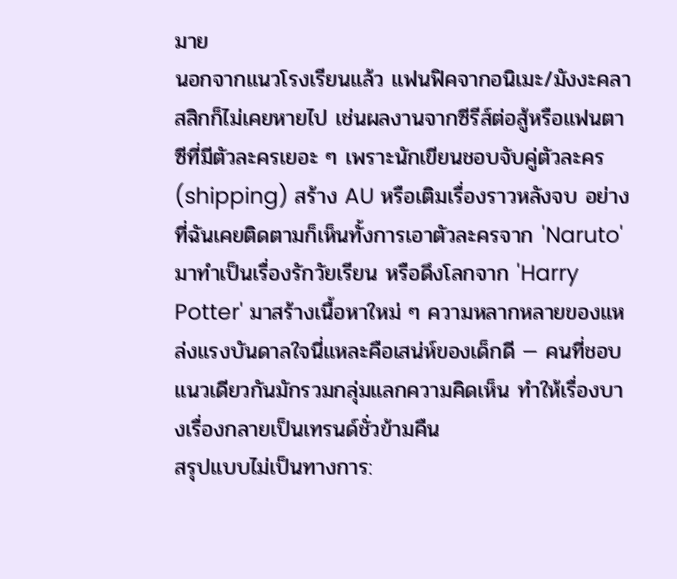มาย
นอกจากแนวโรงเรียนแล้ว แฟนฟิคจากอนิเมะ/มังงะคลาสสิกก็ไม่เคยหายไป เช่นผลงานจากซีรีส์ต่อสู้หรือแฟนตาซีที่มีตัวละครเยอะ ๆ เพราะนักเขียนชอบจับคู่ตัวละคร (shipping) สร้าง AU หรือเติมเรื่องราวหลังจบ อย่างที่ฉันเคยติดตามก็เห็นทั้งการเอาตัวละครจาก 'Naruto' มาทำเป็นเรื่องรักวัยเรียน หรือดึงโลกจาก 'Harry Potter' มาสร้างเนื้อหาใหม่ ๆ ความหลากหลายของแหล่งแรงบันดาลใจนี่แหละคือเสน่ห์ของเด็กดี — คนที่ชอบแนวเดียวกันมักรวมกลุ่มแลกความคิดเห็น ทำให้เรื่องบางเรื่องกลายเป็นเทรนด์ชั่วข้ามคืน
สรุปแบบไม่เป็นทางการ: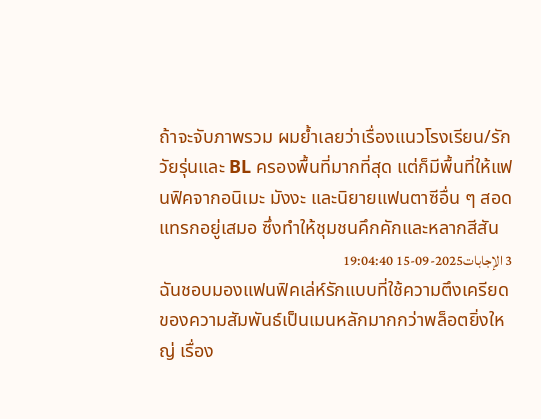ถ้าจะจับภาพรวม ผมย้ำเลยว่าเรื่องแนวโรงเรียน/รักวัยรุ่นและ BL ครองพื้นที่มากที่สุด แต่ก็มีพื้นที่ให้แฟนฟิคจากอนิเมะ มังงะ และนิยายแฟนตาซีอื่น ๆ สอดแทรกอยู่เสมอ ซึ่งทำให้ชุมชนคึกคักและหลากสีสัน
3 الإجابات2025-09-15 19:04:40
ฉันชอบมองแฟนฟิคเล่ห์รักแบบที่ใช้ความตึงเครียดของความสัมพันธ์เป็นเมนหลักมากกว่าพล็อตยิ่งใหญ่ เรื่อง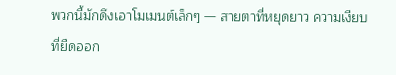พวกนี้มักดึงเอาโมเมนต์เล็กๆ — สายตาที่หยุดยาว ความเงียบที่ยืดออก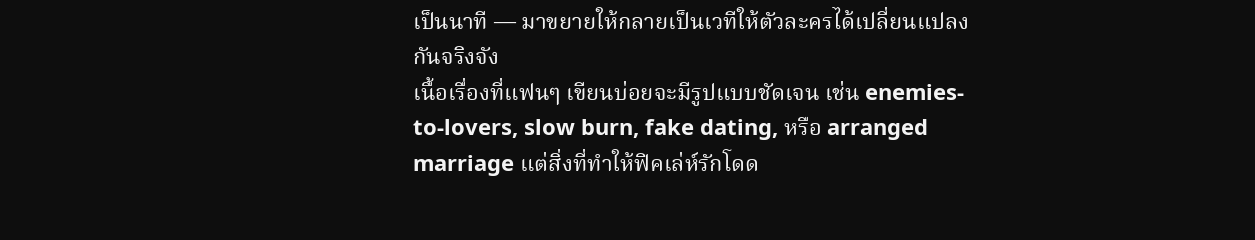เป็นนาที — มาขยายให้กลายเป็นเวทีให้ตัวละครได้เปลี่ยนแปลงกันจริงจัง
เนื้อเรื่องที่แฟนๆ เขียนบ่อยจะมีรูปแบบชัดเจน เช่น enemies-to-lovers, slow burn, fake dating, หรือ arranged marriage แต่สิ่งที่ทำให้ฟิคเล่ห์รักโดด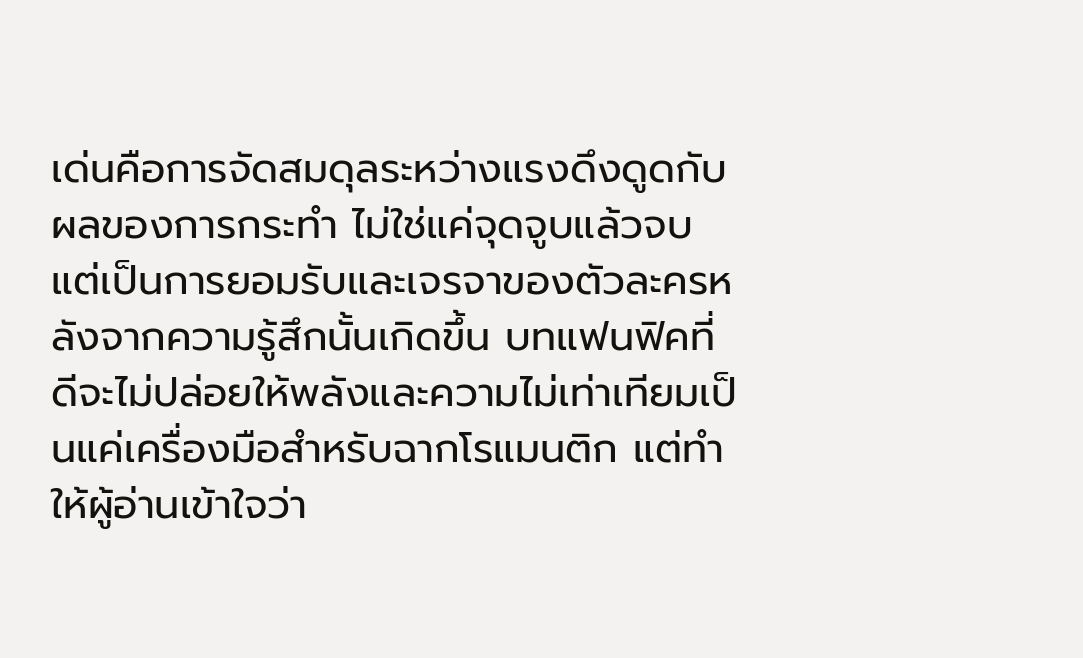เด่นคือการจัดสมดุลระหว่างแรงดึงดูดกับผลของการกระทำ ไม่ใช่แค่จุดจูบแล้วจบ แต่เป็นการยอมรับและเจรจาของตัวละครหลังจากความรู้สึกนั้นเกิดขึ้น บทแฟนฟิคที่ดีจะไม่ปล่อยให้พลังและความไม่เท่าเทียมเป็นแค่เครื่องมือสำหรับฉากโรแมนติก แต่ทำให้ผู้อ่านเข้าใจว่า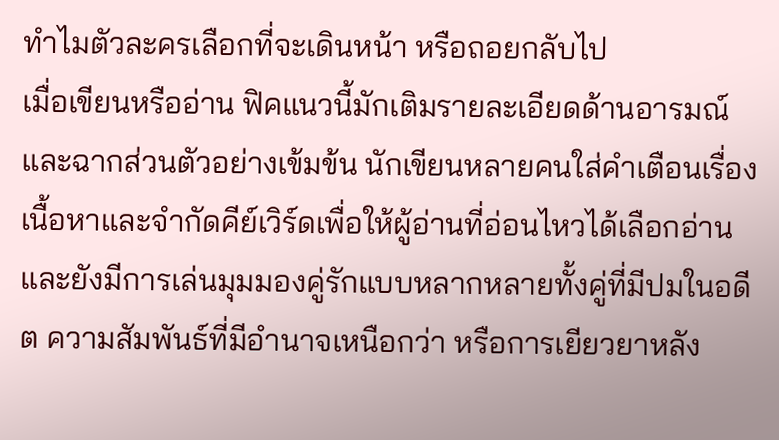ทำไมตัวละครเลือกที่จะเดินหน้า หรือถอยกลับไป
เมื่อเขียนหรืออ่าน ฟิคแนวนี้มักเติมรายละเอียดด้านอารมณ์และฉากส่วนตัวอย่างเข้มข้น นักเขียนหลายคนใส่คำเตือนเรื่องเนื้อหาและจำกัดคีย์เวิร์ดเพื่อให้ผู้อ่านที่อ่อนไหวได้เลือกอ่าน และยังมีการเล่นมุมมองคู่รักแบบหลากหลายทั้งคู่ที่มีปมในอดีต ความสัมพันธ์ที่มีอำนาจเหนือกว่า หรือการเยียวยาหลัง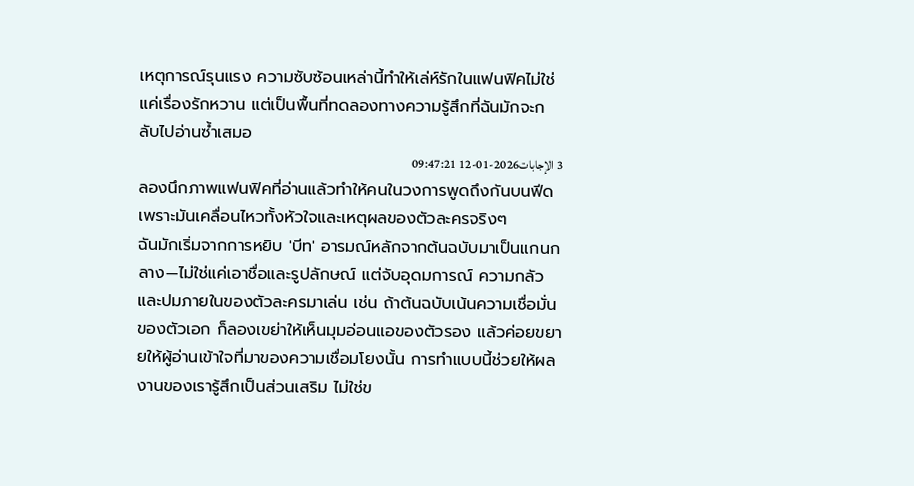เหตุการณ์รุนแรง ความซับซ้อนเหล่านี้ทำให้เล่ห์รักในแฟนฟิคไม่ใช่แค่เรื่องรักหวาน แต่เป็นพื้นที่ทดลองทางความรู้สึกที่ฉันมักจะกลับไปอ่านซ้ำเสมอ
3 الإجابات2026-01-12 09:47:21
ลองนึกภาพแฟนฟิคที่อ่านแล้วทำให้คนในวงการพูดถึงกันบนฟีด เพราะมันเคลื่อนไหวทั้งหัวใจและเหตุผลของตัวละครจริงๆ
ฉันมักเริ่มจากการหยิบ 'บีท' อารมณ์หลักจากต้นฉบับมาเป็นแกนกลาง—ไม่ใช่แค่เอาชื่อและรูปลักษณ์ แต่จับอุดมการณ์ ความกลัว และปมภายในของตัวละครมาเล่น เช่น ถ้าต้นฉบับเน้นความเชื่อมั่นของตัวเอก ก็ลองเขย่าให้เห็นมุมอ่อนแอของตัวรอง แล้วค่อยขยายให้ผู้อ่านเข้าใจที่มาของความเชื่อมโยงนั้น การทำแบบนี้ช่วยให้ผลงานของเรารู้สึกเป็นส่วนเสริม ไม่ใช่ข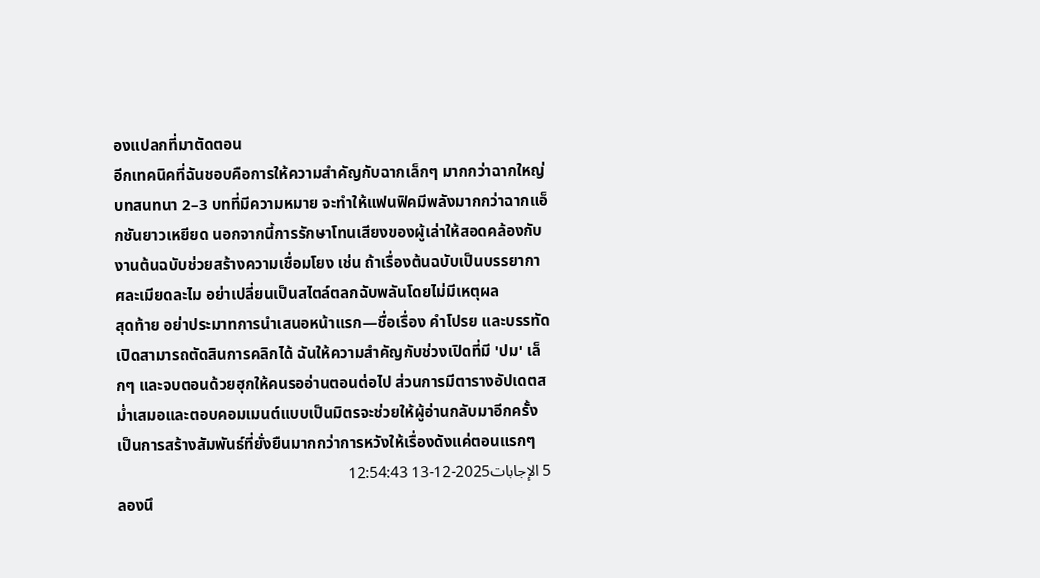องแปลกที่มาตัดตอน
อีกเทคนิคที่ฉันชอบคือการให้ความสำคัญกับฉากเล็กๆ มากกว่าฉากใหญ่ บทสนทนา 2–3 บทที่มีความหมาย จะทำให้แฟนฟิคมีพลังมากกว่าฉากแอ็กชันยาวเหยียด นอกจากนี้การรักษาโทนเสียงของผู้เล่าให้สอดคล้องกับงานต้นฉบับช่วยสร้างความเชื่อมโยง เช่น ถ้าเรื่องต้นฉบับเป็นบรรยากาศละเมียดละไม อย่าเปลี่ยนเป็นสไตล์ตลกฉับพลันโดยไม่มีเหตุผล
สุดท้าย อย่าประมาทการนำเสนอหน้าแรก—ชื่อเรื่อง คำโปรย และบรรทัดเปิดสามารถตัดสินการคลิกได้ ฉันให้ความสำคัญกับช่วงเปิดที่มี 'ปม' เล็กๆ และจบตอนด้วยฮุกให้คนรออ่านตอนต่อไป ส่วนการมีตารางอัปเดตสม่ำเสมอและตอบคอมเมนต์แบบเป็นมิตรจะช่วยให้ผู้อ่านกลับมาอีกครั้ง เป็นการสร้างสัมพันธ์ที่ยั่งยืนมากกว่าการหวังให้เรื่องดังแค่ตอนแรกๆ
5 الإجابات2025-12-13 12:54:43
ลองนึ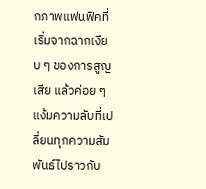กภาพแฟนฟิคที่เริ่มจากฉากเงียบ ๆ ของการสูญเสีย แล้วค่อย ๆ แง้มความลับที่เปลี่ยนทุกความสัมพันธ์ไปราวกับ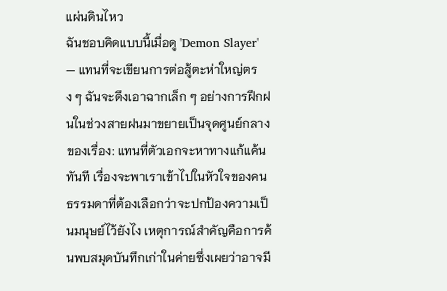แผ่นดินไหว
ฉันชอบคิดแบบนี้เมื่อดู 'Demon Slayer' — แทนที่จะเขียนการต่อสู้ตะห่าใหญ่ตรง ๆ ฉันจะดึงเอาฉากเล็ก ๆ อย่างการฝึกฝนในช่วงสายฝนมาขยายเป็นจุดศูนย์กลางของเรื่อง: แทนที่ตัวเอกจะหาทางแก้แค้นทันที เรื่องจะพาเราเข้าไปในหัวใจของคนธรรมดาที่ต้องเลือกว่าจะปกป้องความเป็นมนุษย์ไว้ยังไง เหตุการณ์สำคัญคือการค้นพบสมุดบันทึกเก่าในค่ายซึ่งเผยว่าอาจมี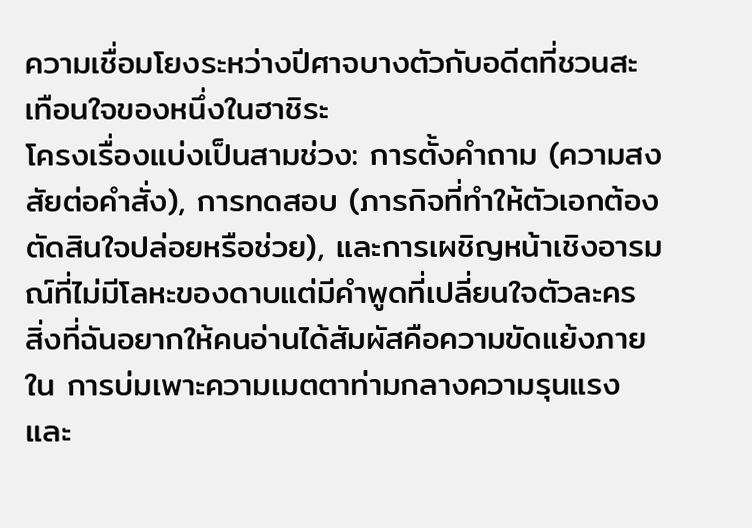ความเชื่อมโยงระหว่างปีศาจบางตัวกับอดีตที่ชวนสะเทือนใจของหนึ่งในฮาชิระ
โครงเรื่องแบ่งเป็นสามช่วง: การตั้งคำถาม (ความสงสัยต่อคำสั่ง), การทดสอบ (ภารกิจที่ทำให้ตัวเอกต้องตัดสินใจปล่อยหรือช่วย), และการเผชิญหน้าเชิงอารมณ์ที่ไม่มีโลหะของดาบแต่มีคำพูดที่เปลี่ยนใจตัวละคร สิ่งที่ฉันอยากให้คนอ่านได้สัมผัสคือความขัดแย้งภายใน การบ่มเพาะความเมตตาท่ามกลางความรุนแรง และ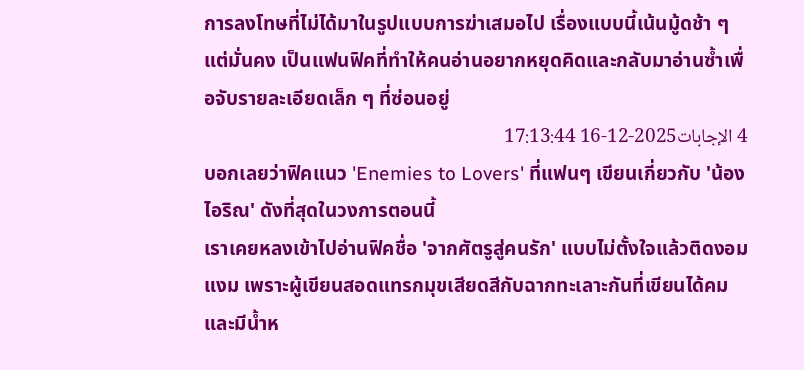การลงโทษที่ไม่ได้มาในรูปแบบการฆ่าเสมอไป เรื่องแบบนี้เน้นมู้ดช้า ๆ แต่มั่นคง เป็นแฟนฟิคที่ทำให้คนอ่านอยากหยุดคิดและกลับมาอ่านซ้ำเพื่อจับรายละเอียดเล็ก ๆ ที่ซ่อนอยู่
4 الإجابات2025-12-16 17:13:44
บอกเลยว่าฟิคแนว 'Enemies to Lovers' ที่แฟนๆ เขียนเกี่ยวกับ 'น้องไอริณ' ดังที่สุดในวงการตอนนี้
เราเคยหลงเข้าไปอ่านฟิคชื่อ 'จากศัตรูสู่คนรัก' แบบไม่ตั้งใจแล้วติดงอมแงม เพราะผู้เขียนสอดแทรกมุขเสียดสีกับฉากทะเลาะกันที่เขียนได้คมและมีน้ำห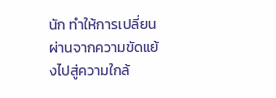นัก ทำให้การเปลี่ยนผ่านจากความขัดแย้งไปสู่ความใกล้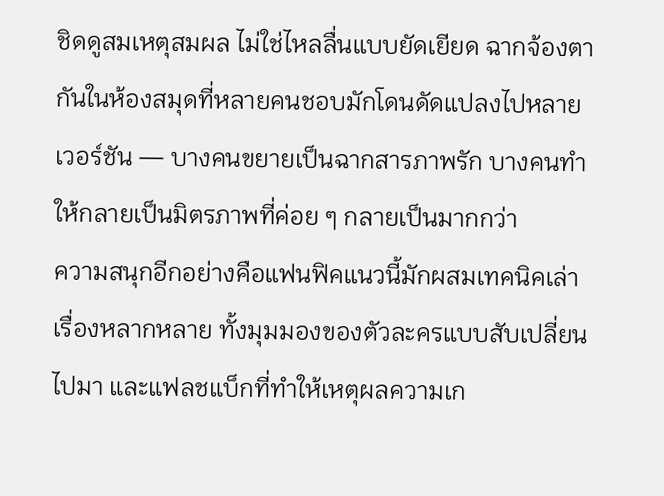ชิดดูสมเหตุสมผล ไม่ใช่ไหลลื่นแบบยัดเยียด ฉากจ้องตากันในห้องสมุดที่หลายคนชอบมักโดนดัดแปลงไปหลายเวอร์ชัน — บางคนขยายเป็นฉากสารภาพรัก บางคนทำให้กลายเป็นมิตรภาพที่ค่อย ๆ กลายเป็นมากกว่า
ความสนุกอีกอย่างคือแฟนฟิคแนวนี้มักผสมเทคนิคเล่าเรื่องหลากหลาย ทั้งมุมมองของตัวละครแบบสับเปลี่ยนไปมา และแฟลชแบ็กที่ทำให้เหตุผลความเก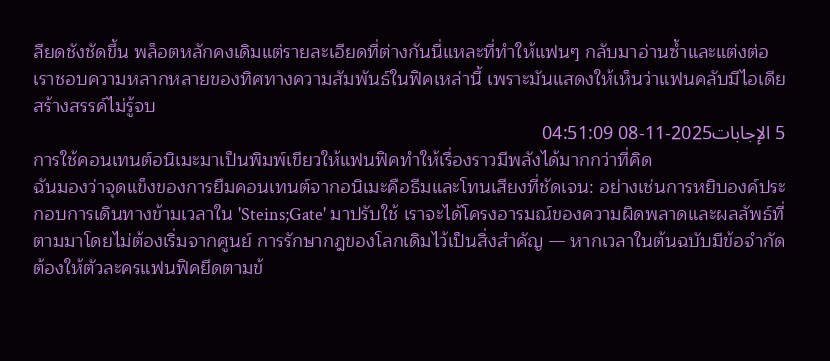ลียดชังชัดขึ้น พล็อตหลักคงเดิมแต่รายละเอียดที่ต่างกันนี่แหละที่ทำให้แฟนๆ กลับมาอ่านซ้ำและแต่งต่อ เราชอบความหลากหลายของทิศทางความสัมพันธ์ในฟิคเหล่านี้ เพราะมันแสดงให้เห็นว่าแฟนคลับมีไอเดียสร้างสรรค์ไม่รู้จบ
5 الإجابات2025-11-08 04:51:09
การใช้คอนเทนต์อนิเมะมาเป็นพิมพ์เขียวให้แฟนฟิคทำให้เรื่องราวมีพลังได้มากกว่าที่คิด
ฉันมองว่าจุดแข็งของการยืมคอนเทนต์จากอนิเมะคือธีมและโทนเสียงที่ชัดเจน: อย่างเช่นการหยิบองค์ประกอบการเดินทางข้ามเวลาใน 'Steins;Gate' มาปรับใช้ เราจะได้โครงอารมณ์ของความผิดพลาดและผลลัพธ์ที่ตามมาโดยไม่ต้องเริ่มจากศูนย์ การรักษากฎของโลกเดิมไว้เป็นสิ่งสำคัญ — หากเวลาในต้นฉบับมีข้อจำกัด ต้องให้ตัวละครแฟนฟิคยึดตามข้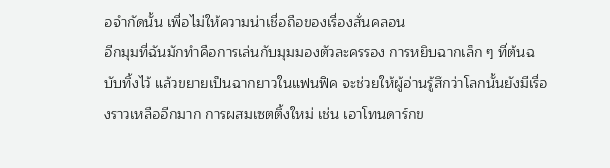อจำกัดนั้น เพื่อไม่ให้ความน่าเชื่อถือของเรื่องสั่นคลอน
อีกมุมที่ฉันมักทำคือการเล่นกับมุมมองตัวละครรอง การหยิบฉากเล็ก ๆ ที่ต้นฉบับทิ้งไว้ แล้วขยายเป็นฉากยาวในแฟนฟิค จะช่วยให้ผู้อ่านรู้สึกว่าโลกนั้นยังมีเรื่องราวเหลืออีกมาก การผสมเซตติ้งใหม่ เช่น เอาโทนดาร์กข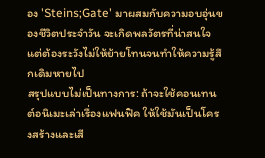อง 'Steins;Gate' มาผสมกับความอบอุ่นของชีวิตประจำวัน จะเกิดพลวัตรที่น่าสนใจ แต่ต้องระวังไม่ให้ย้ายโทนจนทำให้ความรู้สึกเดิมหายไป
สรุปแบบไม่เป็นทางการ: ถ้าจะใช้คอนเทนต์อนิเมะเล่าเรื่องแฟนฟิค ให้ใช้มันเป็นโครงสร้างและเสี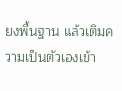ยงพื้นฐาน แล้วเติมความเป็นตัวเองเข้า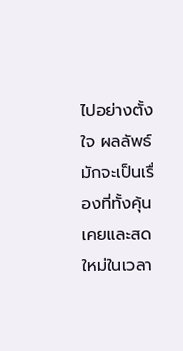ไปอย่างตั้งใจ ผลลัพธ์มักจะเป็นเรื่องที่ทั้งคุ้นเคยและสดใหม่ในเวลา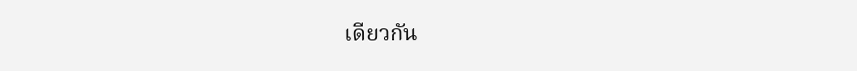เดียวกัน